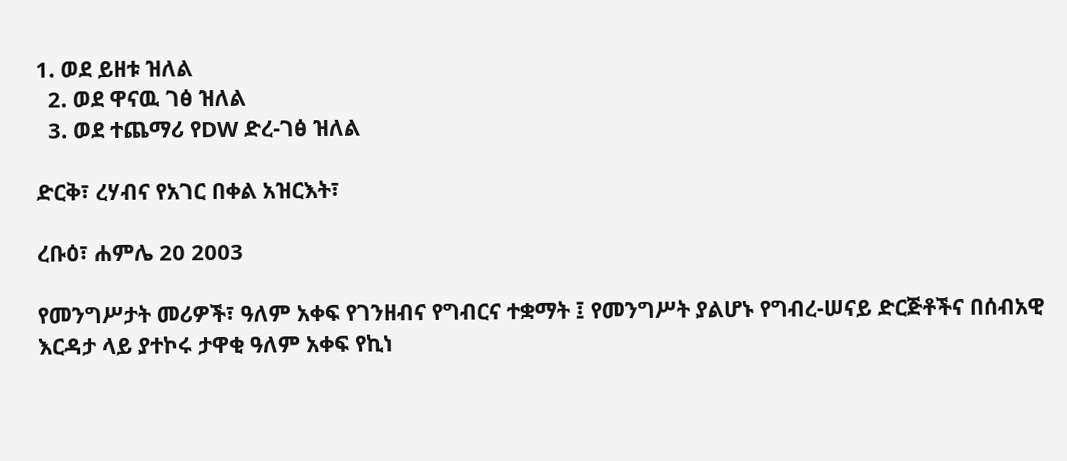1. ወደ ይዘቱ ዝለል
  2. ወደ ዋናዉ ገፅ ዝለል
  3. ወደ ተጨማሪ የDW ድረ-ገፅ ዝለል

ድርቅ፣ ረሃብና የአገር በቀል አዝርእት፣

ረቡዕ፣ ሐምሌ 20 2003

የመንግሥታት መሪዎች፣ ዓለም አቀፍ የገንዘብና የግብርና ተቋማት ፤ የመንግሥት ያልሆኑ የግብረ-ሠናይ ድርጅቶችና በሰብአዊ እርዳታ ላይ ያተኮሩ ታዋቂ ዓለም አቀፍ የኪነ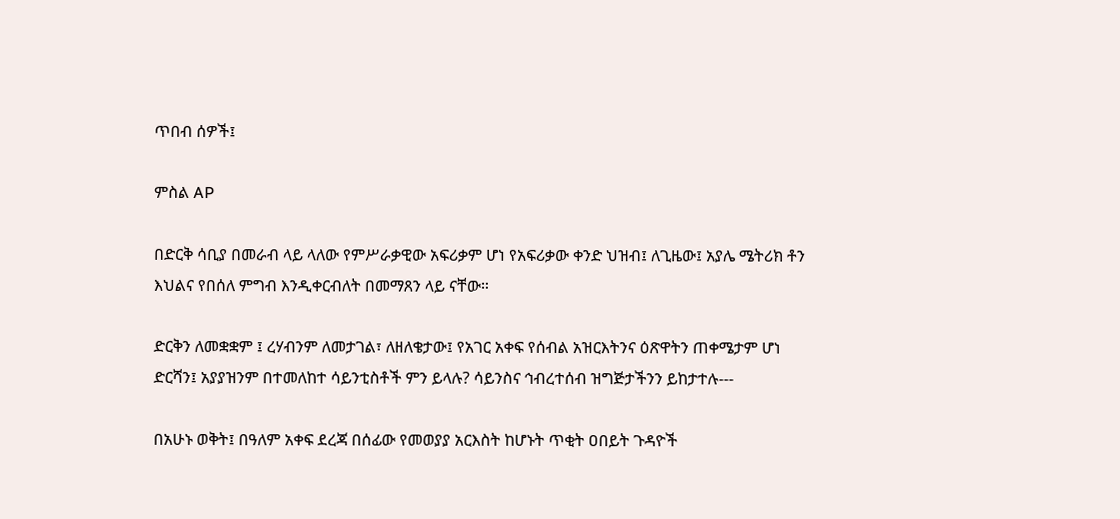ጥበብ ሰዎች፤

ምስል AP

በድርቅ ሳቢያ በመራብ ላይ ላለው የምሥራቃዊው አፍሪቃም ሆነ የአፍሪቃው ቀንድ ህዝብ፤ ለጊዜው፤ አያሌ ሜትሪክ ቶን እህልና የበሰለ ምግብ እንዲቀርብለት በመማጸን ላይ ናቸው።

ድርቅን ለመቋቋም ፤ ረሃብንም ለመታገል፣ ለዘለቄታው፤ የአገር አቀፍ የሰብል አዝርእትንና ዕጽዋትን ጠቀሜታም ሆነ ድርሻን፤ አያያዝንም በተመለከተ ሳይንቲስቶች ምን ይላሉ? ሳይንስና ኅብረተሰብ ዝግጅታችንን ይከታተሉ---

በአሁኑ ወቅት፤ በዓለም አቀፍ ደረጃ በሰፊው የመወያያ አርእስት ከሆኑት ጥቂት ዐበይት ጉዳዮች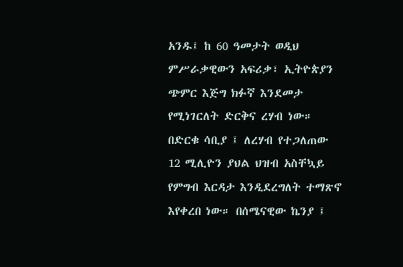አንዱ፤ ከ 60 ዓመታት ወዲህ ምሥራቃዊውን አፍሪቃ፣ ኢትዮጵያን ጭምር እጅግ ክፉኛ እንደመታ የሚነገርለት ድርቅና ረሃብ ነው። በድርቁ ሳቢያ ፤ ለረሃብ የተጋለጠው 12 ሚሊዮን ያህል ህዝብ አስቸኳይ የምግብ እርዳታ እንዲደረግለት ተማጽኖ እየቀረበ ነው። በሰሜናዊው ኬንያ ፤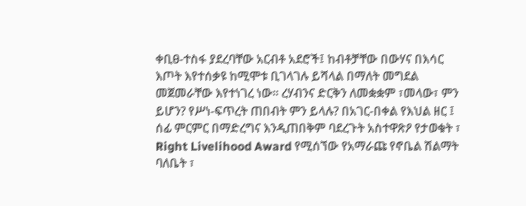ቀቢፀ-ተስፋ ያደረባቸው አርብቶ አደሮች፤ ከብቶቻቸው በውሃና በእሳር እጦት እየተሰቃዩ ከሚሞቱ ቢገላገሉ ይሻላል በማለት መግደል መጀመራቸው እየተነገረ ነው። ረሃብንና ድርቅን ለመቋቋም ፣መላው፣ ምን ይሆን? የሥነ-ፍጥረት ጠበብት ምን ይላሉ? በአገር-በቀል የእህል ዘር ፤ ሰፊ ምርምር በማድረግና እንዲጠበቅም ባደረጉት አስተዋጽዖ የታወቁት ፣ Right Livelihood Award የሚሰኘው የአማራጩ የኖቤል ሽልማት ባለቤት ፣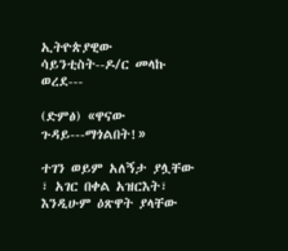ኢትዮጵያዊው ሳይንቲስት--ዶ/ር መላኩ ወረደ---

(ድምፅ) «ዋናው ጉዳይ---ማጎልበት!»

ተገን ወይም አለኝታ ያሏቸው ፣ አገር በቀል አዝርእት፣ እንዲሁም ዕጽዋት ያላቸው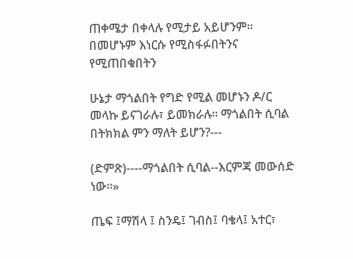ጠቀሜታ በቀላሉ የሚታይ አይሆንም። በመሆኑም እነርሱ የሚስፋፉበትንና የሚጠበቁበትን

ሁኔታ ማጎልበት የግድ የሚል መሆኑን ዶ/ር መላኩ ይናገራሉ፣ ይመክራሉ። ማጎልበት ሲባል በትክክል ምን ማለት ይሆን?---

(ድምጽ)----ማጎልበት ሲባል--እርምጃ መውሰድ ነው።»

ጤፍ ፤ማሽላ ፤ ስንዴ፤ ገብስ፤ ባቄላ፤ አተር፣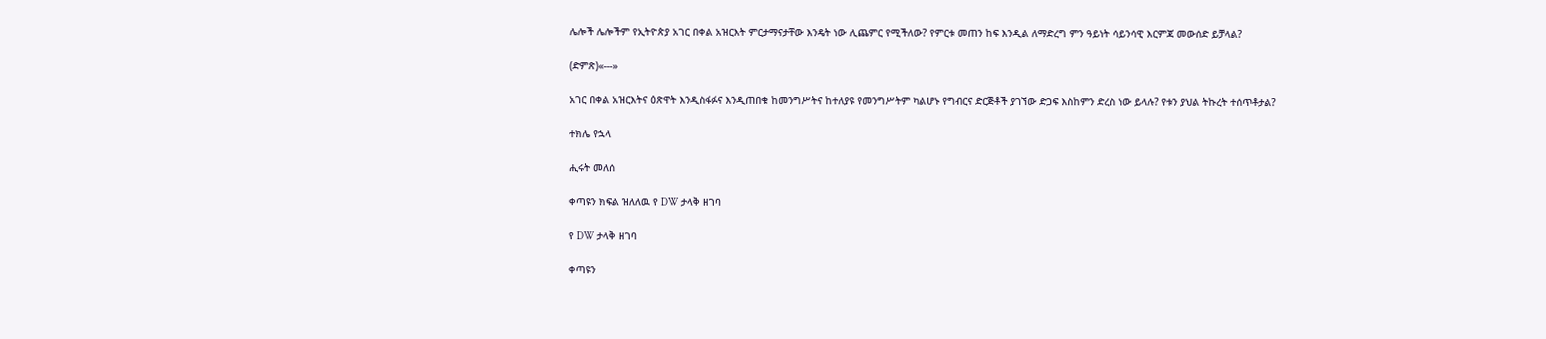ሌሎች ሌሎችም የኢትዮጵያ አገር በቀል አዝርእት ምርታማናታቸው እንዴት ነው ሊጨምር የሚችለው? የምርቱ መጠን ከፍ እንዲል ለማድረግ ምን ዓይነት ሳይንሳዊ እርምጃ መውሰድ ይቻላል?

(ድምጽ)«---»

አገር በቀል አዝርእትና ዕጽዋት እንዲስፋፉና እንዲጠበቁ ከመንግሥትና ከተለያዩ የመንግሥትም ካልሆኑ የግብርና ድርጅቶች ያገኘው ድጋፍ እስከምን ድረስ ነው ይላሉ? የቱን ያህል ትኩረት ተሰጥቶታል?

ተክሌ የኋላ

ሒሩት መለሰ

ቀጣዩን ክፍል ዝለለዉ የ DW ታላቅ ዘገባ

የ DW ታላቅ ዘገባ

ቀጣዩን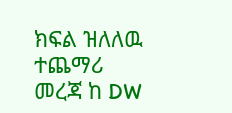ክፍል ዝለለዉ ተጨማሪ መረጃ ከ DW